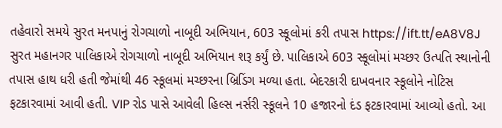તહેવારો સમયે સુરત મનપાનું રોગચાળો નાબૂદી અભિયાન, 603 સ્કૂલોમાં કરી તપાસ https://ift.tt/eA8V8J સુરત મહાનગર પાલિકાએ રોગચાળો નાબૂદી અભિયાન શરૂ કર્યું છે. પાલિકાએ 603 સ્કૂલોમાં મચ્છર ઉત્પતિ સ્થાનોની તપાસ હાથ ધરી હતી જેમાંથી 46 સ્કૂલમાં મચ્છરના બ્રિડિંગ મળ્યા હતા. બેદરકારી દાખવનાર સ્કૂલોને નોટિસ ફટકારવામાં આવી હતી. VIP રોડ પાસે આવેલી હિલ્સ નર્સરી સ્કૂલને 10 હજારનો દંડ ફટકારવામાં આવ્યો હતો. આ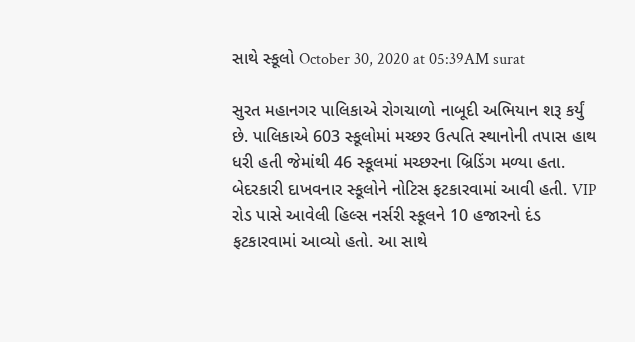સાથે સ્કૂલો October 30, 2020 at 05:39AM surat

સુરત મહાનગર પાલિકાએ રોગચાળો નાબૂદી અભિયાન શરૂ કર્યું છે. પાલિકાએ 603 સ્કૂલોમાં મચ્છર ઉત્પતિ સ્થાનોની તપાસ હાથ ધરી હતી જેમાંથી 46 સ્કૂલમાં મચ્છરના બ્રિડિંગ મળ્યા હતા. બેદરકારી દાખવનાર સ્કૂલોને નોટિસ ફટકારવામાં આવી હતી. VIP રોડ પાસે આવેલી હિલ્સ નર્સરી સ્કૂલને 10 હજારનો દંડ ફટકારવામાં આવ્યો હતો. આ સાથે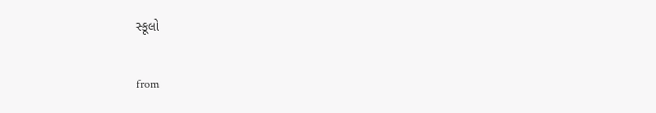સ્કૂલો

from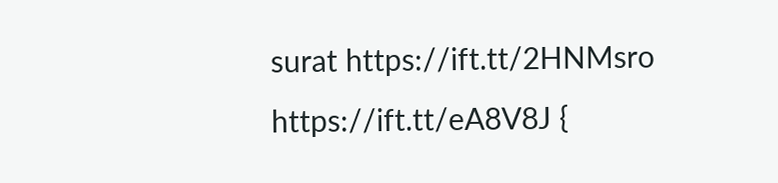surat https://ift.tt/2HNMsro
https://ift.tt/eA8V8J {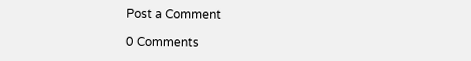Post a Comment

0 Comments